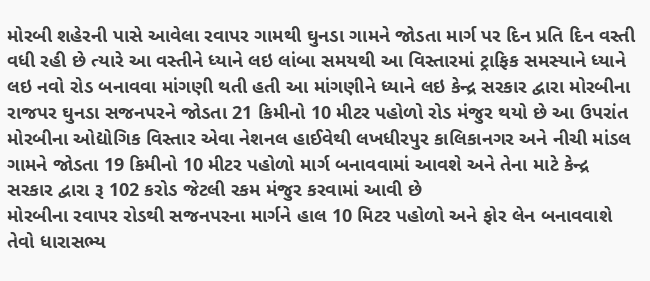મોરબી શહેરની પાસે આવેલા રવાપર ગામથી ઘુનડા ગામને જોડતા માર્ગ પર દિન પ્રતિ દિન વસ્તી વધી રહી છે ત્યારે આ વસ્તીને ધ્યાને લઇ લાંબા સમયથી આ વિસ્તારમાં ટ્રાફિક સમસ્યાને ધ્યાને લઇ નવો રોડ બનાવવા માંગણી થતી હતી આ માંગણીને ધ્યાને લઇ કેન્દ્ર સરકાર દ્વારા મોરબીના રાજપર ઘુનડા સજનપરને જોડતા 21 કિમીનો 10 મીટર પહોળો રોડ મંજુર થયો છે આ ઉપરાંત મોરબીના ઓદ્યોગિક વિસ્તાર એવા નેશનલ હાઈવેથી લખધીરપુર કાલિકાનગર અને નીચી માંડલ ગામને જોડતા 19 કિમીનો 10 મીટર પહોળો માર્ગ બનાવવામાં આવશે અને તેના માટે કેન્દ્ર સરકાર દ્વારા રૂ 102 કરોડ જેટલી રકમ મંજુર કરવામાં આવી છે
મોરબીના રવાપર રોડથી સજનપરના માર્ગને હાલ 10 મિટર પહોળો અને ફોર લેન બનાવવાશે તેવો ધારાસભ્ય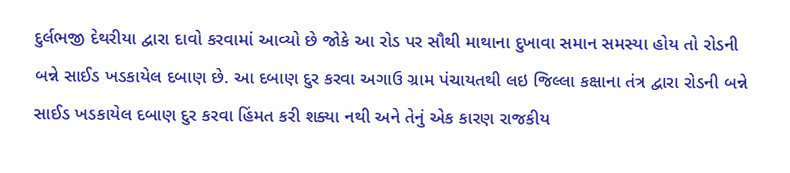દુર્લભજી દેથરીયા દ્વારા દાવો કરવામાં આવ્યો છે જોકે આ રોડ પર સૌથી માથાના દુખાવા સમાન સમસ્યા હોય તો રોડની બન્ને સાઈડ ખડકાયેલ દબાણ છે. આ દબાણ દુર કરવા અગાઉ ગ્રામ પંચાયતથી લઇ જિલ્લા કક્ષાના તંત્ર દ્વારા રોડની બન્ને સાઈડ ખડકાયેલ દબાણ દુર કરવા હિંમત કરી શક્યા નથી અને તેનું એક કારણ રાજકીય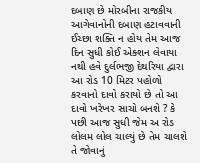દબાણ છે મોરબીના રાજકીય આગેવાનોની દબાણ હટાવવાની ઈચ્છા શક્તિ ન હોય તેમ આજ દિન સુધી કોઈ એક્શન લેવાયા નથી હવે દુર્લભજી દેથરિયા દ્વારા આ રોડ 10 મિટર પહોળો કરવાનો દાવો કરાયો છે તો આ દાવો ખરેખર સાચો બનશે ? કે પછી આજ સુધી જેમ અ રોડ લોલમ લોલ ચાલ્યું છે તેમ ચાલશે તે જોવાનું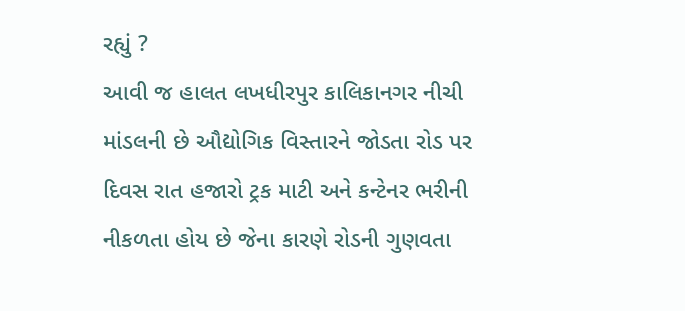રહ્યું ?
આવી જ હાલત લખધીરપુર કાલિકાનગર નીચી માંડલની છે ઔદ્યોગિક વિસ્તારને જોડતા રોડ પર દિવસ રાત હજારો ટ્રક માટી અને કન્ટેનર ભરીની નીકળતા હોય છે જેના કારણે રોડની ગુણવતા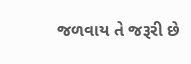જળવાય તે જરૂરી છે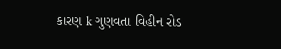કારણ k ગુણવતા વિહીન રોડ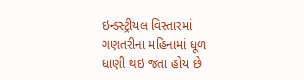ઇન્ડસ્ટ્રીયલ વિસ્તારમાં ગણતરીના મહિનામાં ધૂળ ધાણી થઇ જતા હોય છે